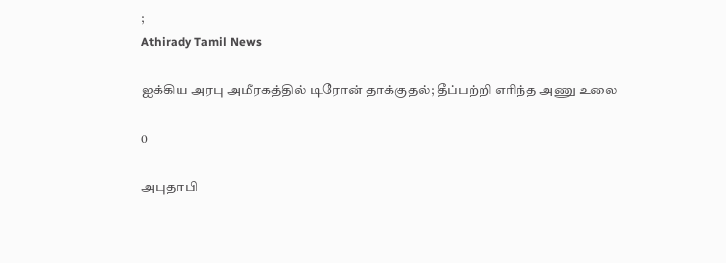;
Athirady Tamil News

ஐக்கிய அரபு அமீரகத்தில் டிரோன் தாக்குதல்; தீப்பற்றி எரிந்த அணு உலை

0

அபுதாபி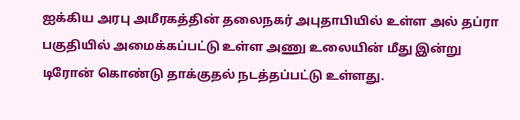ஐக்கிய அரபு அமீரகத்தின் தலைநகர் அபுதாபியில் உள்ள அல் தப்ரா பகுதியில் அமைக்கப்பட்டு உள்ள அணு உலையின் மீது இன்று டிரோன் கொண்டு தாக்குதல் நடத்தப்பட்டு உள்ளது.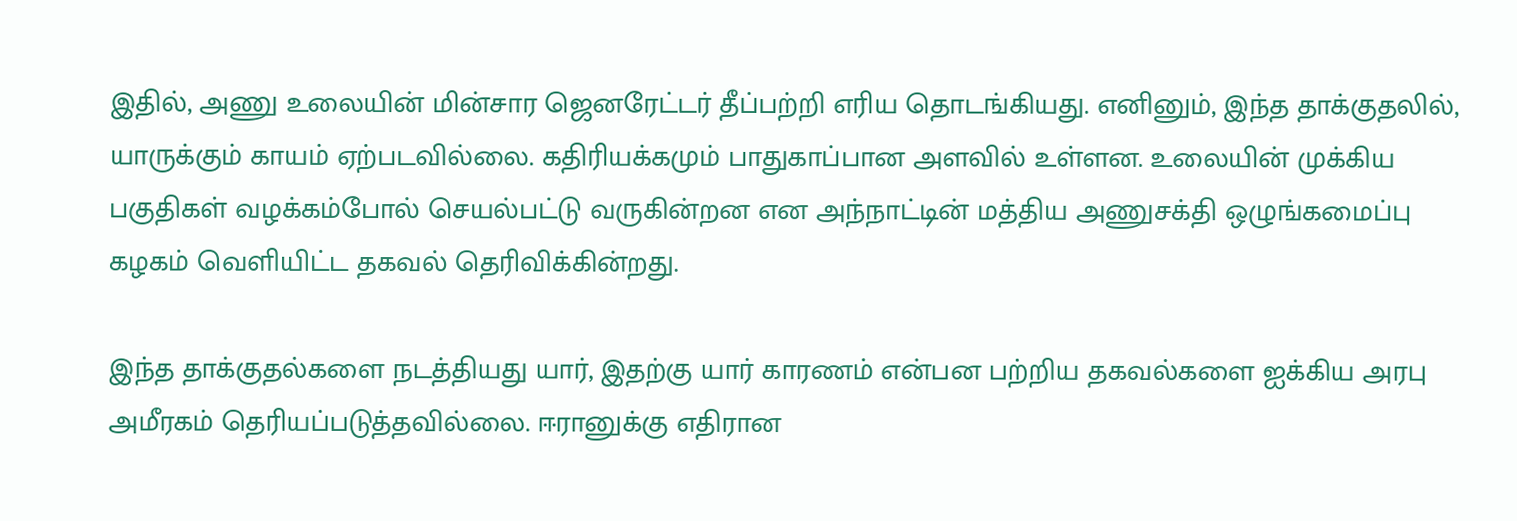இதில், அணு உலையின் மின்சார ஜெனரேட்டர் தீப்பற்றி எரிய தொடங்கியது. எனினும், இந்த தாக்குதலில், யாருக்கும் காயம் ஏற்படவில்லை. கதிரியக்கமும் பாதுகாப்பான அளவில் உள்ளன. உலையின் முக்கிய பகுதிகள் வழக்கம்போல் செயல்பட்டு வருகின்றன என அந்நாட்டின் மத்திய அணுசக்தி ஒழுங்கமைப்பு கழகம் வெளியிட்ட தகவல் தெரிவிக்கின்றது.

இந்த தாக்குதல்களை நடத்தியது யார், இதற்கு யார் காரணம் என்பன பற்றிய தகவல்களை ஐக்கிய அரபு அமீரகம் தெரியப்படுத்தவில்லை. ஈரானுக்கு எதிரான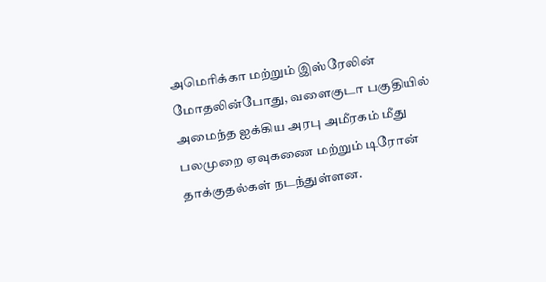அமெரிக்கா மற்றும் இஸ்ரேலின் மோதலின்போது, வளைகுடா பகுதியில் அமைந்த ஐக்கிய அரபு அமீரகம் மீது பலமுறை ஏவுகணை மற்றும் டிரோன் தாக்குதல்கள் நடந்துள்ளன.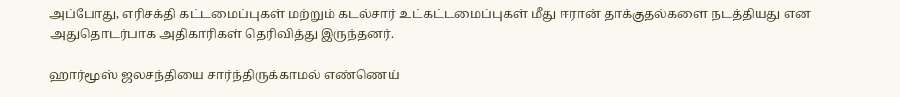அப்போது, எரிசக்தி கட்டமைப்புகள் மற்றும் கடல்சார் உட்கட்டமைப்புகள் மீது ஈரான் தாக்குதல்களை நடத்தியது என அதுதொடர்பாக அதிகாரிகள் தெரிவித்து இருந்தனர்.

ஹார்மூஸ் ஜலசந்தியை சார்ந்திருக்காமல் எண்ணெய்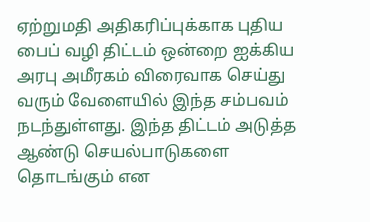ஏற்றுமதி அதிகரிப்புக்காக புதிய பைப் வழி திட்டம் ஒன்றை ஐக்கிய அரபு அமீரகம் விரைவாக செய்து வரும் வேளையில் இந்த சம்பவம் நடந்துள்ளது. இந்த திட்டம் அடுத்த ஆண்டு செயல்பாடுகளை தொடங்கும் என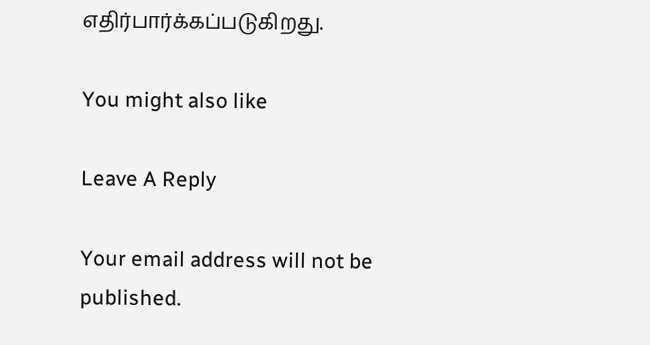எதிர்பார்க்கப்படுகிறது.

You might also like

Leave A Reply

Your email address will not be published.